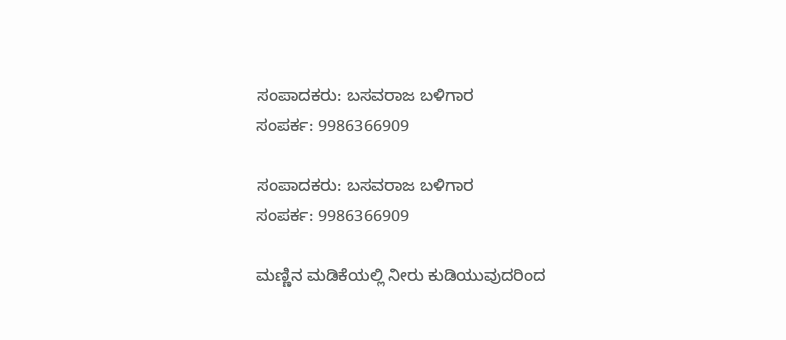ಸಂಪಾದಕರು: ಬಸವರಾಜ ಬಳಿಗಾರ
ಸಂಪರ್ಕ: 9986366909

ಸಂಪಾದಕರು: ಬಸವರಾಜ ಬಳಿಗಾರ
ಸಂಪರ್ಕ: 9986366909

ಮಣ್ಣಿನ ಮಡಿಕೆಯಲ್ಲಿ ನೀರು ಕುಡಿಯುವುದರಿಂದ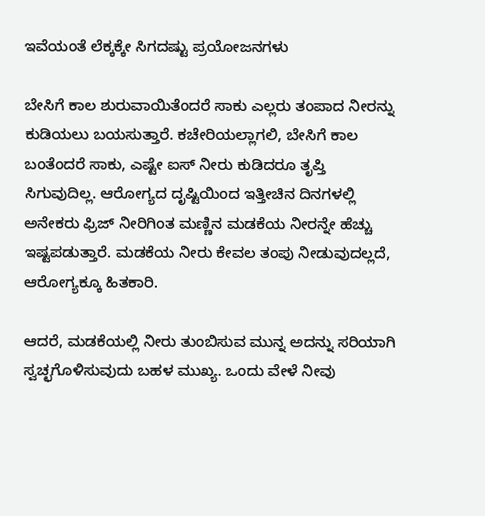ಇವೆಯಂತೆ ಲೆಕ್ಕಕ್ಕೇ ಸಿಗದಷ್ಟು ಪ್ರಯೋಜನಗಳು

ಬೇಸಿಗೆ ಕಾಲ ಶುರುವಾಯಿತೆಂದರೆ ಸಾಕು ಎಲ್ಲರು ತಂಪಾದ ನೀರನ್ನು ಕುಡಿಯಲು ಬಯಸುತ್ತಾರೆ. ಕಚೇರಿಯಲ್ಲಾಗಲಿ, ಬೇಸಿಗೆ ಕಾಲ ಬಂತೆಂದರೆ ಸಾಕು, ಎಷ್ಟೇ ಐಸ್ ನೀರು ಕುಡಿದರೂ ತೃಪ್ತಿ ಸಿಗುವುದಿಲ್ಲ. ಆರೋಗ್ಯದ ದೃಷ್ಟಿಯಿಂದ ಇತ್ತೀಚಿನ ದಿನಗಳಲ್ಲಿ ಅನೇಕರು ಫ್ರಿಜ್ ನೀರಿಗಿಂತ ಮಣ್ಣಿನ ಮಡಕೆಯ ನೀರನ್ನೇ ಹೆಚ್ಚು ಇಷ್ಟಪಡುತ್ತಾರೆ. ಮಡಕೆಯ ನೀರು ಕೇವಲ ತಂಪು ನೀಡುವುದಲ್ಲದೆ, ಆರೋಗ್ಯಕ್ಕೂ ಹಿತಕಾರಿ.

ಆದರೆ, ಮಡಕೆಯಲ್ಲಿ ನೀರು ತುಂಬಿಸುವ ಮುನ್ನ ಅದನ್ನು ಸರಿಯಾಗಿ ಸ್ವಚ್ಛಗೊಳಿಸುವುದು ಬಹಳ ಮುಖ್ಯ. ಒಂದು ವೇಳೆ ನೀವು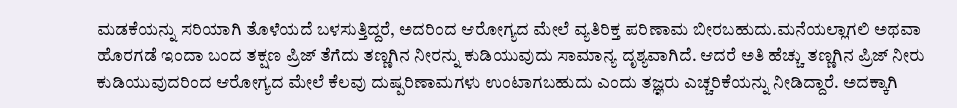ಮಡಕೆಯನ್ನು ಸರಿಯಾಗಿ ತೊಳೆಯದೆ ಬಳಸುತ್ತಿದ್ದರೆ, ಅದರಿಂದ ಆರೋಗ್ಯದ ಮೇಲೆ ವ್ಯತಿರಿಕ್ತ ಪರಿಣಾಮ ಬೀರಬಹುದು.ಮನೆಯಲ್ಲಾಗಲಿ ಅಥವಾ ಹೊರಗಡೆ ಇಂದಾ ಬಂದ ತಕ್ಷಣ ಪ್ರಿಜ್ ತೆಗೆದು ತಣ್ಣಗಿನ ನೀರನ್ನು ಕುಡಿಯುವುದು ಸಾಮಾನ್ಯ ದೃಶ್ಯವಾಗಿದೆ. ಆದರೆ ಅತಿ ಹೆಚ್ಚು ತಣ್ಣಗಿನ ಪ್ರಿಜ್ ನೀರು ಕುಡಿಯುವುದರಿಂದ ಆರೋಗ್ಯದ ಮೇಲೆ ಕೆಲವು ದುಷ್ಪರಿಣಾಮಗಳು ಉಂಟಾಗಬಹುದು ಎಂದು ತಜ್ಞರು ಎಚ್ಚರಿಕೆಯನ್ನು ನೀಡಿದ್ದಾರೆ. ಅದಕ್ಕಾಗಿ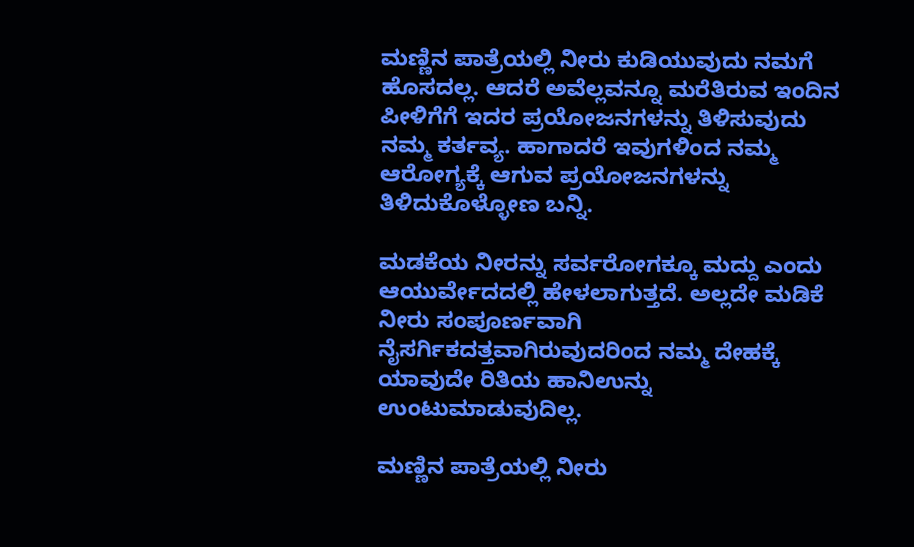ಮಣ್ಣಿನ ಪಾತ್ರೆಯಲ್ಲಿ ನೀರು ಕುಡಿಯುವುದು ನಮಗೆ ಹೊಸದಲ್ಲ. ಆದರೆ ಅವೆಲ್ಲವನ್ನೂ ಮರೆತಿರುವ ಇಂದಿನ ಪೀಳಿಗೆಗೆ ಇದರ ಪ್ರಯೋಜನಗಳನ್ನು ತಿಳಿಸುವುದು ನಮ್ಮ ಕರ್ತವ್ಯ. ಹಾಗಾದರೆ ಇವುಗಳಿಂದ ನಮ್ಮ ಆರೋಗ್ಯಕ್ಕೆ ಆಗುವ ಪ್ರಯೋಜನಗಳನ್ನು ತಿಳಿದುಕೊಳ್ಳೋಣ ಬನ್ನಿ.

ಮಡಕೆಯ ನೀರನ್ನು ಸರ್ವರೋಗಕ್ಕೂ ಮದ್ದು ಎಂದು ಆಯುರ್ವೇದದಲ್ಲಿ ಹೇಳಲಾಗುತ್ತದೆ. ಅಲ್ಲದೇ ಮಡಿಕೆ ನೀರು ಸಂಪೂರ್ಣವಾಗಿ ನೈಸರ್ಗಿಕದತ್ತವಾಗಿರುವುದರಿಂದ ನಮ್ಮ ದೇಹಕ್ಕೆ ಯಾವುದೇ ರಿತಿಯ ಹಾನಿಉನ್ನು ಉಂಟುಮಾಡುವುದಿಲ್ಲ.

ಮಣ್ಣಿನ ಪಾತ್ರೆಯಲ್ಲಿ ನೀರು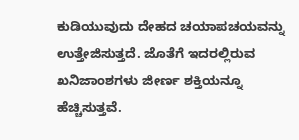ಕುಡಿಯುವುದು ದೇಹದ ಚಯಾಪಚಯವನ್ನು ಉತ್ತೇಜಿಸುತ್ತದೆ. ಜೊತೆಗೆ ಇದರಲ್ಲಿರುವ ಖನಿಜಾಂಶಗಳು ಜೀರ್ಣ ಶಕ್ತಿಯನ್ನೂ ಹೆಚ್ಚಿಸುತ್ತವೆ.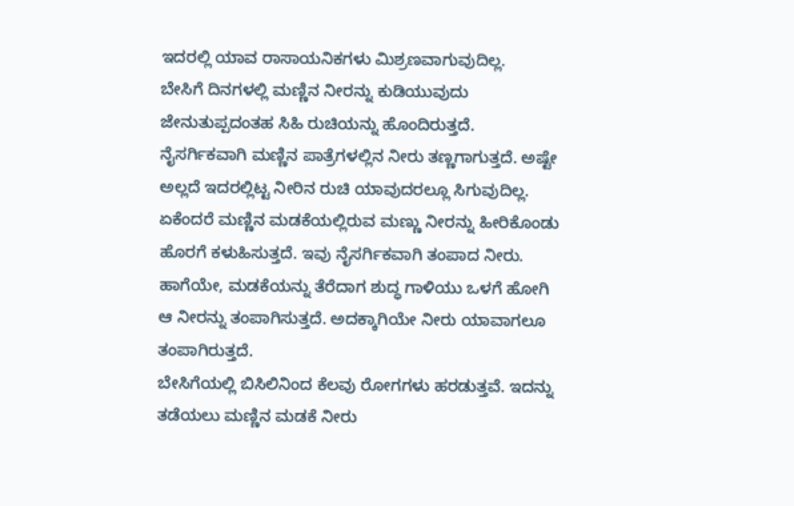ಇದರಲ್ಲಿ ಯಾವ ರಾಸಾಯನಿಕಗಳು ಮಿಶ್ರಣವಾಗುವುದಿಲ್ಲ.
ಬೇಸಿಗೆ ದಿನಗಳಲ್ಲಿ ಮಣ್ಣಿನ ನೀರನ್ನು ಕುಡಿಯುವುದು ಜೇನುತುಪ್ಪದಂತಹ ಸಿಹಿ ರುಚಿಯನ್ನು ಹೊಂದಿರುತ್ತದೆ. ನೈಸರ್ಗಿಕವಾಗಿ ಮಣ್ಣಿನ ಪಾತ್ರೆಗಳಲ್ಲಿನ ನೀರು ತಣ್ಣಗಾಗುತ್ತದೆ. ಅಷ್ಟೇ ಅಲ್ಲದೆ ಇದರಲ್ಲಿಟ್ಟ ನೀರಿನ ರುಚಿ ಯಾವುದರಲ್ಲೂ ಸಿಗುವುದಿಲ್ಲ. ಏಕೆಂದರೆ ಮಣ್ಣಿನ ಮಡಕೆಯಲ್ಲಿರುವ ಮಣ್ಣು ನೀರನ್ನು ಹೀರಿಕೊಂಡು ಹೊರಗೆ ಕಳುಹಿಸುತ್ತದೆ. ಇವು ನೈಸರ್ಗಿಕವಾಗಿ ತಂಪಾದ ನೀರು. ಹಾಗೆಯೇ, ಮಡಕೆಯನ್ನು ತೆರೆದಾಗ ಶುದ್ಧ ಗಾಳಿಯು ಒಳಗೆ ಹೋಗಿ ಆ ನೀರನ್ನು ತಂಪಾಗಿಸುತ್ತದೆ. ಅದಕ್ಕಾಗಿಯೇ ನೀರು ಯಾವಾಗಲೂ ತಂಪಾಗಿರುತ್ತದೆ.
ಬೇಸಿಗೆಯಲ್ಲಿ ಬಿಸಿಲಿನಿಂದ ಕೆಲವು ರೋಗಗಳು ಹರಡುತ್ತವೆ. ಇದನ್ನು ತಡೆಯಲು ಮಣ್ಣಿನ ಮಡಕೆ ನೀರು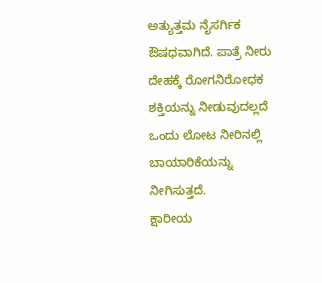ಅತ್ಯುತ್ತಮ ನೈಸರ್ಗಿಕ ಔಷಧವಾಗಿದೆ. ಪಾತ್ರೆ ನೀರು ದೇಹಕ್ಕೆ ರೋಗನಿರೋಧಕ ಶಕ್ತಿಯನ್ನು ನೀಡುವುದಲ್ಲದೆ ಒಂದು ಲೋಟ ನೀರಿನಲ್ಲಿ ಬಾಯಾರಿಕೆಯನ್ನು ನೀಗಿಸುತ್ತದೆ.
ಕ್ಷಾರೀಯ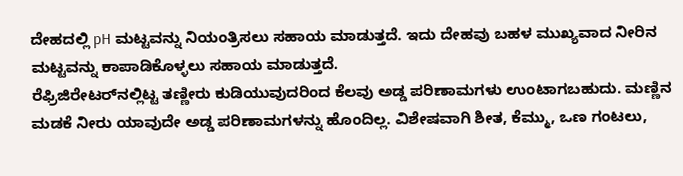ದೇಹದಲ್ಲಿ pH ಮಟ್ಟವನ್ನು ನಿಯಂತ್ರಿಸಲು ಸಹಾಯ ಮಾಡುತ್ತದೆ. ಇದು ದೇಹವು ಬಹಳ ಮುಖ್ಯವಾದ ನೀರಿನ ಮಟ್ಟವನ್ನು ಕಾಪಾಡಿಕೊಳ್ಳಲು ಸಹಾಯ ಮಾಡುತ್ತದೆ.
ರೆಫ್ರಿಜಿರೇಟರ್‌ನಲ್ಲಿಟ್ಟ ತಣ್ಣೀರು ಕುಡಿಯುವುದರಿಂದ ಕೆಲವು ಅಡ್ಡ ಪರಿಣಾಮಗಳು ಉಂಟಾಗಬಹುದು. ಮಣ್ಣಿನ ಮಡಕೆ ನೀರು ಯಾವುದೇ ಅಡ್ಡ ಪರಿಣಾಮಗಳನ್ನು ಹೊಂದಿಲ್ಲ. ವಿಶೇಷವಾಗಿ ಶೀತ, ಕೆಮ್ಮು, ಒಣ ಗಂಟಲು,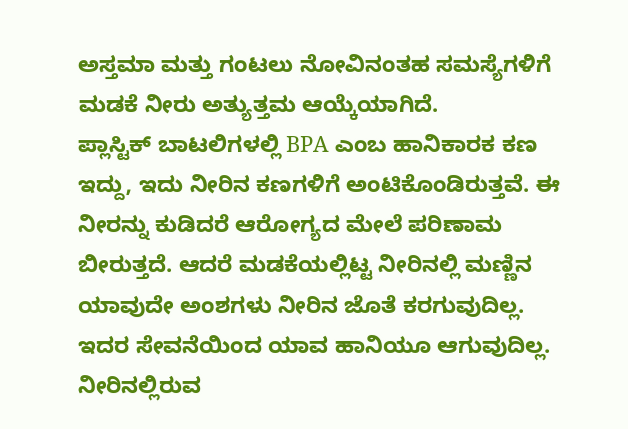ಅಸ್ತಮಾ ಮತ್ತು ಗಂಟಲು ನೋವಿನಂತಹ ಸಮಸ್ಯೆಗಳಿಗೆ ಮಡಕೆ ನೀರು ಅತ್ಯುತ್ತಮ ಆಯ್ಕೆಯಾಗಿದೆ.
ಪ್ಲಾಸ್ಟಿಕ್ ಬಾಟಲಿಗಳಲ್ಲಿ BPA ಎಂಬ ಹಾನಿಕಾರಕ ಕಣ ಇದ್ದು, ಇದು ನೀರಿನ ಕಣಗಳಿಗೆ ಅಂಟಿಕೊಂಡಿರುತ್ತವೆ. ಈ ನೀರನ್ನು ಕುಡಿದರೆ ಆರೋಗ್ಯದ ಮೇಲೆ ಪರಿಣಾಮ ಬೀರುತ್ತದೆ. ಆದರೆ ಮಡಕೆಯಲ್ಲಿಟ್ಟ ನೀರಿನಲ್ಲಿ ಮಣ್ಣಿನ ಯಾವುದೇ ಅಂಶಗಳು ನೀರಿನ ಜೊತೆ ಕರಗುವುದಿಲ್ಲ. ಇದರ ಸೇವನೆಯಿಂದ ಯಾವ ಹಾನಿಯೂ ಆಗುವುದಿಲ್ಲ.
ನೀರಿನಲ್ಲಿರುವ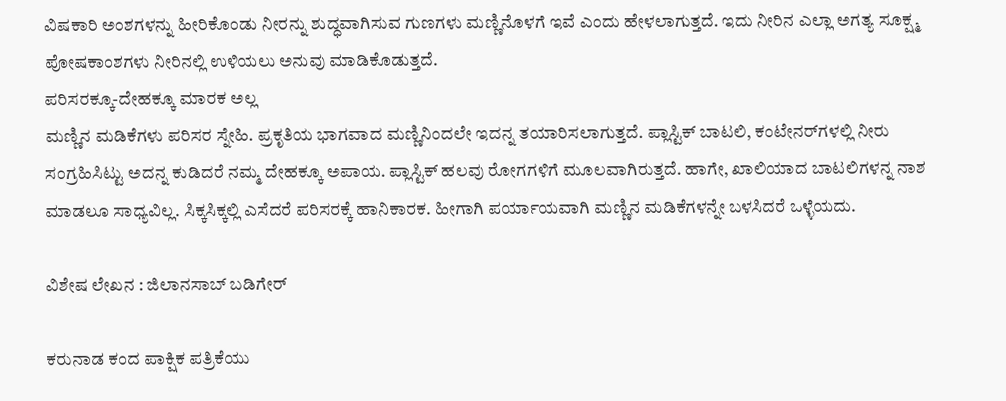ವಿಷಕಾರಿ ಅಂಶಗಳನ್ನು ಹೀರಿಕೊಂಡು ನೀರನ್ನು ಶುದ್ಧವಾಗಿಸುವ ಗುಣಗಳು ಮಣ್ಣಿನೊಳಗೆ ಇವೆ ಎಂದು ಹೇಳಲಾಗುತ್ತದೆ. ಇದು ನೀರಿನ ಎಲ್ಲಾ ಅಗತ್ಯ ಸೂಕ್ಷ್ಮ ಪೋಷಕಾಂಶಗಳು ನೀರಿನಲ್ಲಿ ಉಳಿಯಲು ಅನುವು ಮಾಡಿಕೊಡುತ್ತದೆ.
ಪರಿಸರಕ್ಕೂ-ದೇಹಕ್ಕೂ ಮಾರಕ ಅಲ್ಲ
ಮಣ್ಣಿನ ಮಡಿಕೆಗಳು ಪರಿಸರ ಸ್ನೇಹಿ. ಪ್ರಕೃತಿಯ ಭಾಗವಾದ ಮಣ್ಣಿನಿಂದಲೇ ಇದನ್ನ ತಯಾರಿಸಲಾಗುತ್ತದೆ. ಪ್ಲಾಸ್ಟಿಕ್‌ ಬಾಟಲಿ, ಕಂಟೇನರ್‌ಗಳಲ್ಲಿ ನೀರು ಸಂಗ್ರಹಿಸಿಟ್ಟು ಅದನ್ನ ಕುಡಿದರೆ ನಮ್ಮ ದೇಹಕ್ಕೂ ಅಪಾಯ. ಪ್ಲಾಸ್ಟಿಕ್‌ ಹಲವು ರೋಗಗಳಿಗೆ ಮೂಲವಾಗಿರುತ್ತದೆ. ಹಾಗೇ, ಖಾಲಿಯಾದ ಬಾಟಲಿಗಳನ್ನ ನಾಶ ಮಾಡಲೂ ಸಾಧ್ಯವಿಲ್ಲ. ಸಿಕ್ಕಸಿಕ್ಕಲ್ಲಿ ಎಸೆದರೆ ಪರಿಸರಕ್ಕೆ ಹಾನಿಕಾರಕ. ಹೀಗಾಗಿ ಪರ್ಯಾಯವಾಗಿ ಮಣ್ಣಿನ ಮಡಿಕೆಗಳನ್ನೇ ಬಳಸಿದರೆ ಒಳ್ಳೆಯದು.

ವಿಶೇಷ ಲೇಖನ : ಜಿಲಾನಸಾಬ್ ಬಡಿಗೇರ್

ಕರುನಾಡ ಕಂದ ಪಾಕ್ಷಿಕ ಪತ್ರಿಕೆಯು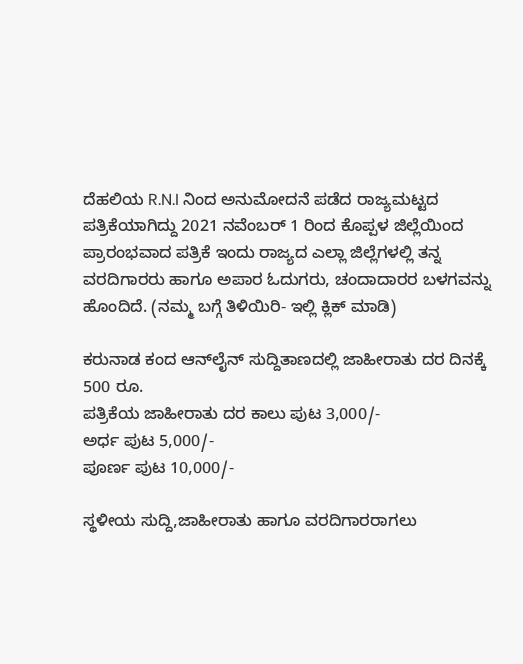ದೆಹಲಿಯ R.N.I ನಿಂದ ಅನುಮೋದನೆ ಪಡೆದ ರಾಜ್ಯಮಟ್ಟದ ಪತ್ರಿಕೆಯಾಗಿದ್ದು 2021 ನವೆಂಬರ್ 1 ರಿಂದ ಕೊಪ್ಪಳ ಜಿಲ್ಲೆಯಿಂದ ಪ್ರಾರಂಭವಾದ ಪತ್ರಿಕೆ ಇಂದು ರಾಜ್ಯದ ಎಲ್ಲಾ ಜಿಲ್ಲೆಗಳಲ್ಲಿ ತನ್ನ ವರದಿಗಾರರು ಹಾಗೂ ಅಪಾರ ಓದುಗರು, ಚಂದಾದಾರರ ಬಳಗವನ್ನು ಹೊಂದಿದೆ. (ನಮ್ಮ ಬಗ್ಗೆ ತಿಳಿಯಿರಿ- ಇಲ್ಲಿ ಕ್ಲಿಕ್‌ ಮಾಡಿ)

ಕರುನಾಡ ಕಂದ ಆನ್‌ಲೈನ್‌ ಸುದ್ದಿತಾಣದಲ್ಲಿ ಜಾಹೀರಾತು ದರ ದಿನಕ್ಕೆ 500 ರೂ.
ಪತ್ರಿಕೆಯ ಜಾಹೀರಾತು ದರ ಕಾಲು ಪುಟ 3,000/-
ಅರ್ಧ ಪುಟ 5,000/-
ಪೂರ್ಣ ಪುಟ 10,000/-

ಸ್ಥಳೀಯ ಸುದ್ದಿ,ಜಾಹೀರಾತು ಹಾಗೂ ವರದಿಗಾರರಾಗಲು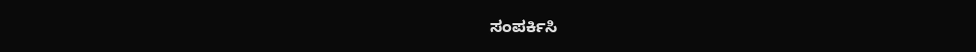ಸಂಪರ್ಕಿಸಿ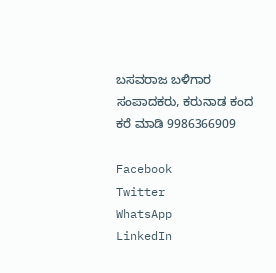ಬಸವರಾಜ ಬಳಿಗಾರ
ಸಂಪಾದಕರು, ಕರುನಾಡ ಕಂದ
ಕರೆ ಮಾಡಿ 9986366909

Facebook
Twitter
WhatsApp
LinkedIn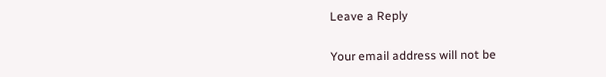Leave a Reply

Your email address will not be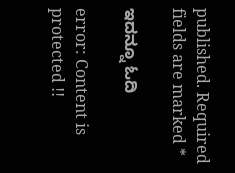published. Required fields are marked *

ಇದನ್ನೂ ಓದಿ

error: Content is protected !!